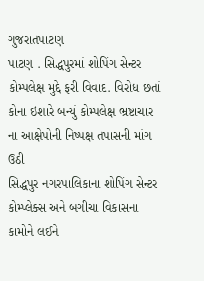ગુજરાતપાટણ
પાટણ . સિદ્ધપુરમાં શોપિંગ સેન્ટર કોમ્પલેક્ષ મુદ્દે ફરી વિવાદ. વિરોધ છતાં કોના ઇશારે બન્યું કોમ્પલેક્ષ ભ્રષ્ટાચાર ના આક્ષેપોની નિષ્પક્ષ તપાસની માંગ ઉઠી
સિદ્ધપુર નગરપાલિકાના શોપિંગ સેન્ટર કોમ્પ્લેક્સ અને બગીચા વિકાસના કામોને લઈને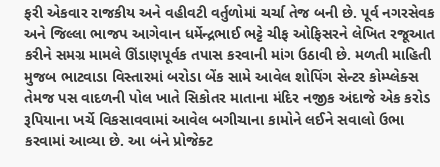ફરી એકવાર રાજકીય અને વહીવટી વર્તુળોમાં ચર્ચા તેજ બની છે. પૂર્વ નગરસેવક અને જિલ્લા ભાજપ આગેવાન ધર્મેન્દ્રભાઈ ભટ્ટે ચીફ ઓફિસરને લેખિત રજૂઆત કરીને સમગ્ર મામલે ઊંડાણપૂર્વક તપાસ કરવાની માંગ ઉઠાવી છે. મળતી માહિતી મુજબ ભાટવાડા વિસ્તારમાં બરોડા બેંક સામે આવેલ શોપિંગ સેન્ટર કોમ્પ્લેક્સ તેમજ પસ વાદળની પોલ ખાતે સિકોતર માતાના મંદિર નજીક અંદાજે એક કરોડ રૂપિયાના ખર્ચે વિકસાવવામાં આવેલ બગીચાના કામોને લઈને સવાલો ઉભા કરવામાં આવ્યા છે. આ બંને પ્રોજેક્ટ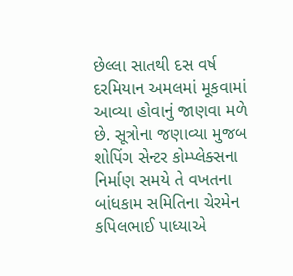છેલ્લા સાતથી દસ વર્ષ દરમિયાન અમલમાં મૂકવામાં આવ્યા હોવાનું જાણવા મળે છે. સૂત્રોના જણાવ્યા મુજબ શોપિંગ સેન્ટર કોમ્પ્લેક્સના નિર્માણ સમયે તે વખતના બાંધકામ સમિતિના ચેરમેન કપિલભાઈ પાધ્યાએ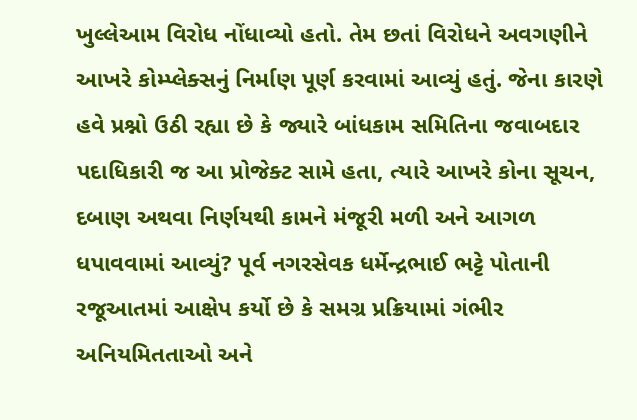ખુલ્લેઆમ વિરોધ નોંધાવ્યો હતો. તેમ છતાં વિરોધને અવગણીને આખરે કોમ્પ્લેક્સનું નિર્માણ પૂર્ણ કરવામાં આવ્યું હતું. જેના કારણે હવે પ્રશ્નો ઉઠી રહ્યા છે કે જ્યારે બાંધકામ સમિતિના જવાબદાર પદાધિકારી જ આ પ્રોજેક્ટ સામે હતા, ત્યારે આખરે કોના સૂચન, દબાણ અથવા નિર્ણયથી કામને મંજૂરી મળી અને આગળ ધપાવવામાં આવ્યું? પૂર્વ નગરસેવક ધર્મેન્દ્રભાઈ ભટ્ટે પોતાની રજૂઆતમાં આક્ષેપ કર્યો છે કે સમગ્ર પ્રક્રિયામાં ગંભીર અનિયમિતતાઓ અને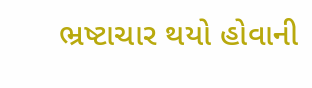ભ્રષ્ટાચાર થયો હોવાની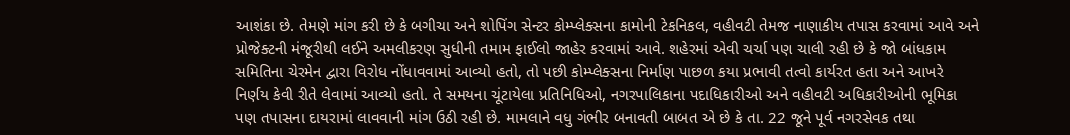આશંકા છે. તેમણે માંગ કરી છે કે બગીચા અને શોપિંગ સેન્ટર કોમ્પ્લેક્સના કામોની ટેકનિકલ, વહીવટી તેમજ નાણાકીય તપાસ કરવામાં આવે અને પ્રોજેક્ટની મંજૂરીથી લઈને અમલીકરણ સુધીની તમામ ફાઈલો જાહેર કરવામાં આવે. શહેરમાં એવી ચર્ચા પણ ચાલી રહી છે કે જો બાંધકામ સમિતિના ચેરમેન દ્વારા વિરોધ નોંધાવવામાં આવ્યો હતો, તો પછી કોમ્પ્લેક્સના નિર્માણ પાછળ કયા પ્રભાવી તત્વો કાર્યરત હતા અને આખરે નિર્ણય કેવી રીતે લેવામાં આવ્યો હતો. તે સમયના ચૂંટાયેલા પ્રતિનિધિઓ, નગરપાલિકાના પદાધિકારીઓ અને વહીવટી અધિકારીઓની ભૂમિકા પણ તપાસના દાયરામાં લાવવાની માંગ ઉઠી રહી છે. મામલાને વધુ ગંભીર બનાવતી બાબત એ છે કે તા. 22 જૂને પૂર્વ નગરસેવક તથા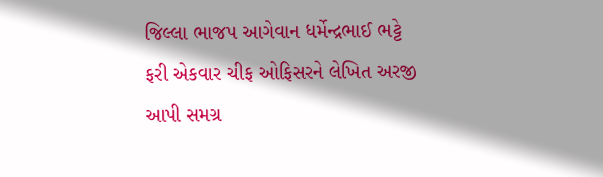જિલ્લા ભાજપ આગેવાન ધર્મેન્દ્રભાઈ ભટ્ટે ફરી એકવાર ચીફ ઓફિસરને લેખિત અરજી આપી સમગ્ર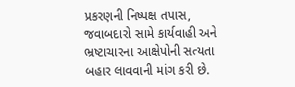પ્રકરણની નિષ્પક્ષ તપાસ, જવાબદારો સામે કાર્યવાહી અને ભ્રષ્ટાચારના આક્ષેપોની સત્યતા બહાર લાવવાની માંગ કરી છે.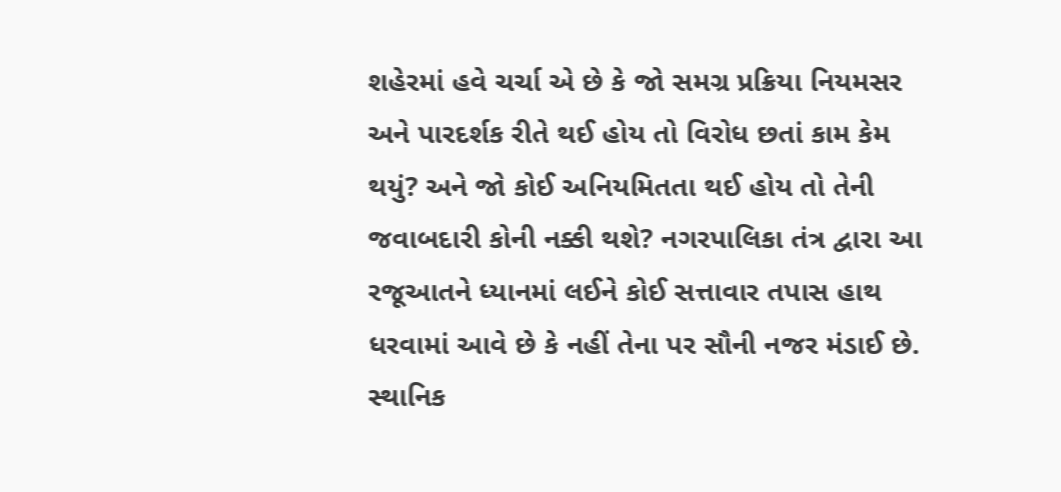શહેરમાં હવે ચર્ચા એ છે કે જો સમગ્ર પ્રક્રિયા નિયમસર અને પારદર્શક રીતે થઈ હોય તો વિરોધ છતાં કામ કેમ થયું? અને જો કોઈ અનિયમિતતા થઈ હોય તો તેની જવાબદારી કોની નક્કી થશે? નગરપાલિકા તંત્ર દ્વારા આ રજૂઆતને ધ્યાનમાં લઈને કોઈ સત્તાવાર તપાસ હાથ ધરવામાં આવે છે કે નહીં તેના પર સૌની નજર મંડાઈ છે. સ્થાનિક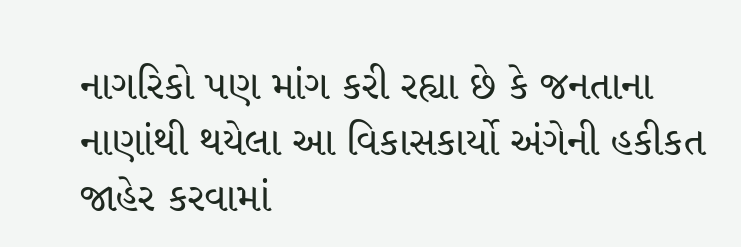નાગરિકો પણ માંગ કરી રહ્યા છે કે જનતાના નાણાંથી થયેલા આ વિકાસકાર્યો અંગેની હકીકત જાહેર કરવામાં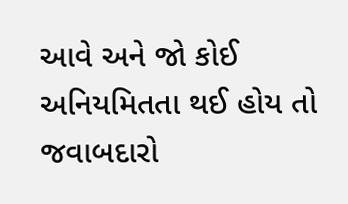આવે અને જો કોઈ અનિયમિતતા થઈ હોય તો જવાબદારો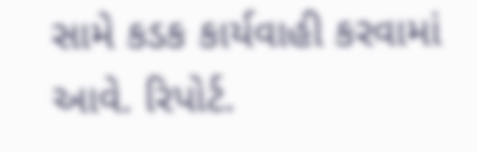સામે કડક કાર્યવાહી કરવામાં આવે. રિપોર્ટ.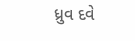ધ્રુવ દવે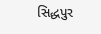સિદ્ધપુર